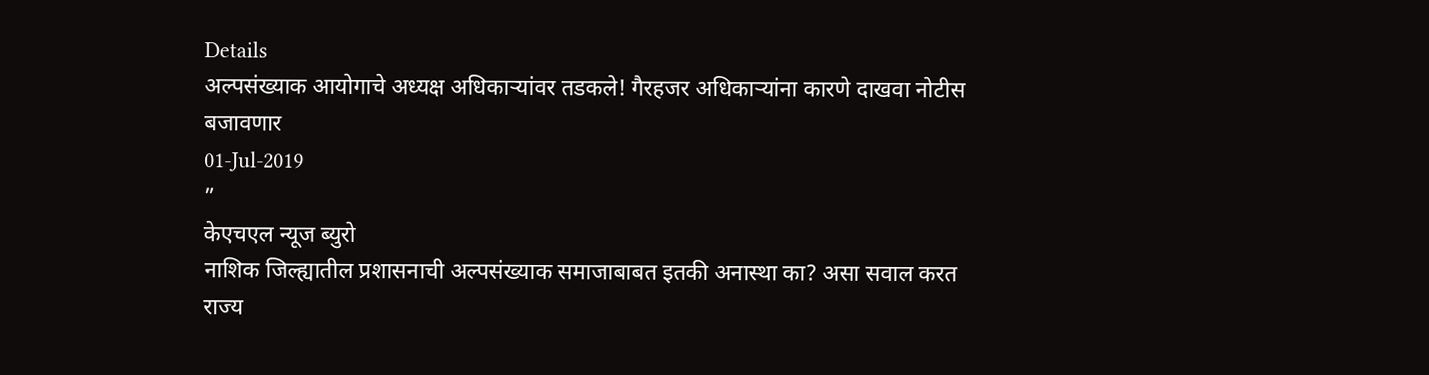Details
अल्पसंख्याक आयोगाचे अध्यक्ष अधिकाऱ्यांवर तडकले! गैरहजर अधिकाऱ्यांना कारणे दाखवा नोटीस बजावणार
01-Jul-2019
”
केएचएल न्यूज ब्युरो
नाशिक जिल्ह्यातील प्रशासनाची अल्पसंख्याक समाजाबाबत इतकी अनास्था का? असा सवाल करत राज्य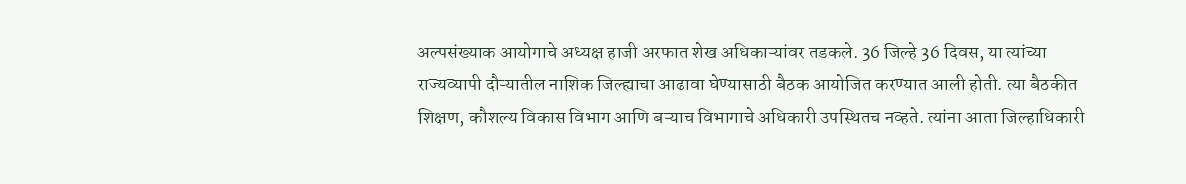अल्पसंख्याक आयोगाचे अध्यक्ष हाजी अरफात शेख अधिकाऱ्यांवर तडकले. 36 जिल्हे 36 दिवस, या त्यांच्या राज्यव्यापी दौऱ्यातील नाशिक जिल्ह्याचा आढावा घेण्यासाठी बैठक आयोजित करण्यात आली होती. त्या बैठकीत शिक्षण, कौशल्य विकास विभाग आणि बऱ्याच विभागाचे अधिकारी उपस्थितच नव्हते. त्यांना आता जिल्हाधिकारी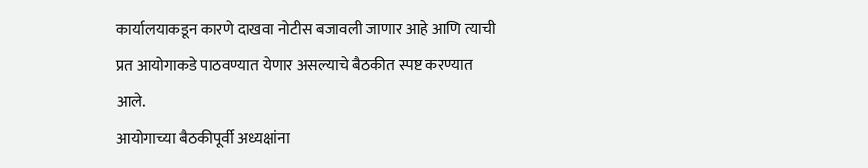कार्यालयाकडून कारणे दाखवा नोटीस बजावली जाणार आहे आणि त्याची प्रत आयोगाकडे पाठवण्यात येणार असल्याचे बैठकीत स्पष्ट करण्यात आले.
आयोगाच्या बैठकीपूर्वी अध्यक्षांना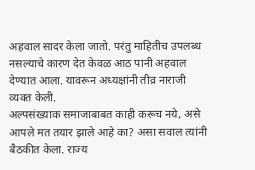अहवाल सादर केला जातो. परंतु माहितीच उपलब्ध नसल्याचे कारण देत केवळ आठ पानी अहवाल देण्यात आला. यावरून अध्यक्षांनी तीव्र नाराजी व्यक्त केली.
अल्पसंख्याक समाजाबाबत काही करूच नये, असे आपले मत तयार झाले आहे का? असा सवाल त्यांनी बैठकीत केला. राज्य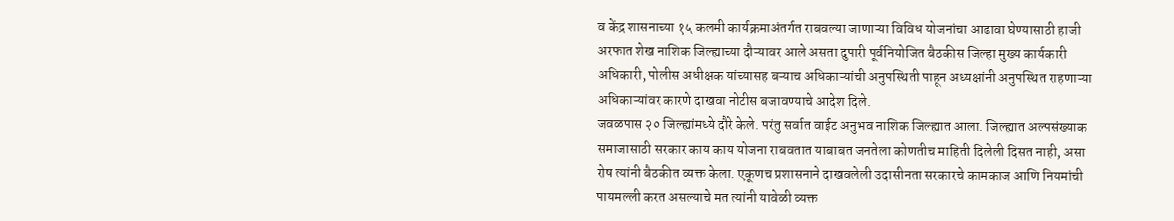व केंद्र शासनाच्या १५ कलमी कार्यक्रमाअंतर्गत राबवल्या जाणाऱ्या विविध योजनांचा आढावा घेण्यासाठी हाजी अरफात शेख नाशिक जिल्ह्याच्या दौऱ्यावर आले असता दुपारी पूर्वनियोजित बैठकीस जिल्हा मुख्य कार्यकारी अधिकारी, पोलीस अधीक्षक यांच्यासह बऱ्याच अधिकाऱ्यांची अनुपस्थिती पाहून अध्यक्षांनी अनुपस्थित राहणाऱ्या अधिकाऱ्यांवर कारणे दाखवा नोटीस बजावण्याचे आदेश दिले.
जवळपास २० जिल्ह्यांमध्ये दौरे केले. परंतु सर्वात वाईट अनुभव नाशिक जिल्ह्यात आला. जिल्ह्यात अल्पसंख्याक समाजासाठी सरकार काय काय योजना राबवतात याबाबत जनतेला कोणतीच माहिती दिलेली दिसत नाही, असा रोष त्यांनी बैठकीत व्यक्त केला. एकूणच प्रशासनाने दाखवलेली उदासीनता सरकारचे कामकाज आणि नियमांची पायमल्ली करत असल्याचे मत त्यांनी यावेळी व्यक्त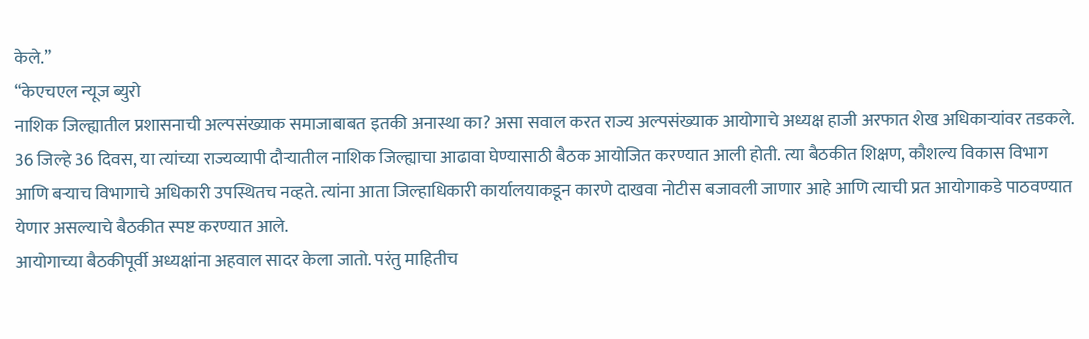केले.”
“केएचएल न्यूज ब्युरो
नाशिक जिल्ह्यातील प्रशासनाची अल्पसंख्याक समाजाबाबत इतकी अनास्था का? असा सवाल करत राज्य अल्पसंख्याक आयोगाचे अध्यक्ष हाजी अरफात शेख अधिकाऱ्यांवर तडकले. 36 जिल्हे 36 दिवस, या त्यांच्या राज्यव्यापी दौऱ्यातील नाशिक जिल्ह्याचा आढावा घेण्यासाठी बैठक आयोजित करण्यात आली होती. त्या बैठकीत शिक्षण, कौशल्य विकास विभाग आणि बऱ्याच विभागाचे अधिकारी उपस्थितच नव्हते. त्यांना आता जिल्हाधिकारी कार्यालयाकडून कारणे दाखवा नोटीस बजावली जाणार आहे आणि त्याची प्रत आयोगाकडे पाठवण्यात येणार असल्याचे बैठकीत स्पष्ट करण्यात आले.
आयोगाच्या बैठकीपूर्वी अध्यक्षांना अहवाल सादर केला जातो. परंतु माहितीच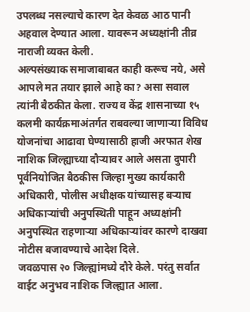उपलब्ध नसल्याचे कारण देत केवळ आठ पानी अहवाल देण्यात आला. यावरून अध्यक्षांनी तीव्र नाराजी व्यक्त केली.
अल्पसंख्याक समाजाबाबत काही करूच नये, असे आपले मत तयार झाले आहे का? असा सवाल त्यांनी बैठकीत केला. राज्य व केंद्र शासनाच्या १५ कलमी कार्यक्रमाअंतर्गत राबवल्या जाणाऱ्या विविध योजनांचा आढावा घेण्यासाठी हाजी अरफात शेख नाशिक जिल्ह्याच्या दौऱ्यावर आले असता दुपारी पूर्वनियोजित बैठकीस जिल्हा मुख्य कार्यकारी अधिकारी, पोलीस अधीक्षक यांच्यासह बऱ्याच अधिकाऱ्यांची अनुपस्थिती पाहून अध्यक्षांनी अनुपस्थित राहणाऱ्या अधिकाऱ्यांवर कारणे दाखवा नोटीस बजावण्याचे आदेश दिले.
जवळपास २० जिल्ह्यांमध्ये दौरे केले. परंतु सर्वात वाईट अनुभव नाशिक जिल्ह्यात आला.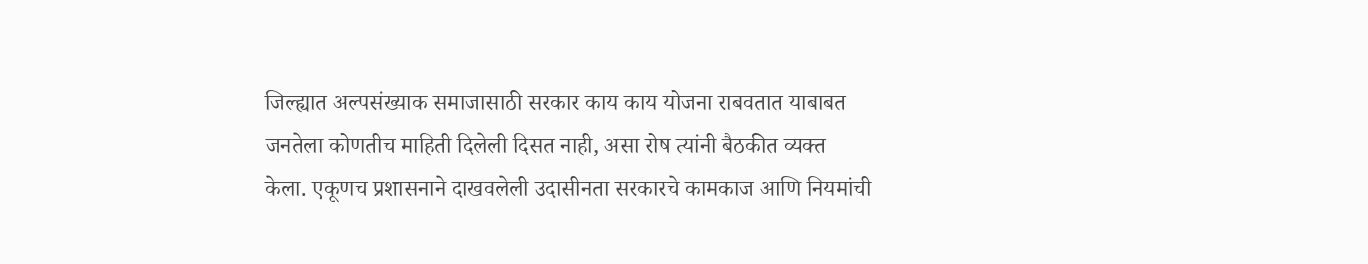जिल्ह्यात अल्पसंख्याक समाजासाठी सरकार काय काय योजना राबवतात याबाबत जनतेला कोणतीच माहिती दिलेली दिसत नाही, असा रोष त्यांनी बैठकीत व्यक्त केला. एकूणच प्रशासनाने दाखवलेली उदासीनता सरकारचे कामकाज आणि नियमांची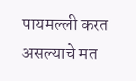पायमल्ली करत असल्याचे मत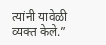त्यांनी यावेळी व्यक्त केले.”